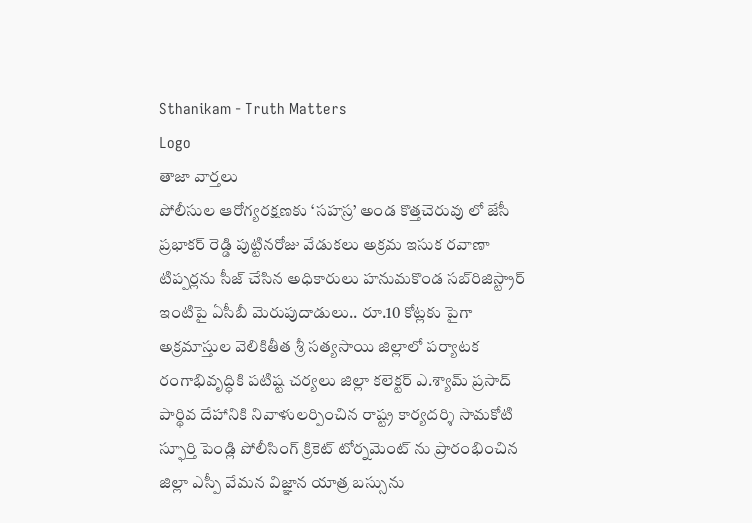Sthanikam - Truth Matters
Logo
తాజా వార్తలు
పోలీసుల ఆరోగ్యరక్షణకు ‘సహస్ర’ అండ కొత్తచెరువు లో జేసీ ప్రభాకర్ రెడ్డి పుట్టినరోజు వేడుకలు అక్రమ ఇసుక రవాణా టిప్పర్లను సీజ్ చేసిన అధికారులు హనుమకొండ సబ్‌రిజిస్ట్రార్ ఇంటిపై ఏసీబీ మెరుపుదాడులు.. రూ.10 కోట్లకు పైగా అక్రమాస్తుల వెలికితీత శ్రీ సత్యసాయి జిల్లాలో పర్యాటక రంగాభివృద్ధికి పటిష్ట చర్యలు జిల్లా కలెక్టర్ ఎ.శ్యామ్ ప్రసాద్ పార్థివ దేహానికి నివాళులర్పించిన రాష్ట్ర కార్యదర్శి సామకోటి స్ఫూర్తి పెండ్లి పోలీసింగ్ క్రికెట్ టోర్నమెంట్ ను ప్రారంభించిన జిల్లా ఎస్పీ వేమన విజ్ఞాన యాత్ర బస్సును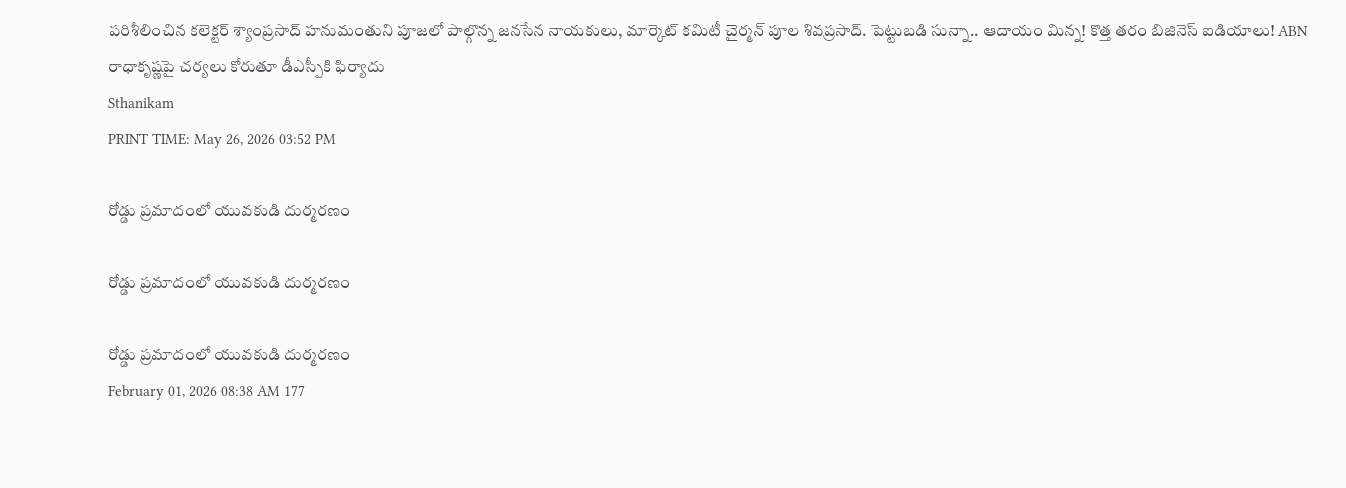పరిశీలించిన కలెక్టర్ శ్యాంప్రసాద్ హనుమంతుని పూజలో పాల్గొన్న జనసేన నాయకులు, మార్కెట్ కమిటీ చైర్మన్ పూల శివప్రసాద్. పెట్టుబడి సున్నా.. ఆదాయం మిన్న! కొత్త తరం బిజినెస్ ఐడియాలు! ABN రాధాకృష్ణపై చర్యలు కోరుతూ డీఎస్పీకి ఫిర్యాదు
Sthanikam
PRINT TIME: May 26, 2026 03:52 PM

రోడ్డు ప్రమాదంలో యువకుడి దుర్మరణం

రోడ్డు ప్రమాదంలో యువకుడి దుర్మరణం

రోడ్డు ప్రమాదంలో యువకుడి దుర్మరణం
February 01, 2026 08:38 AM 177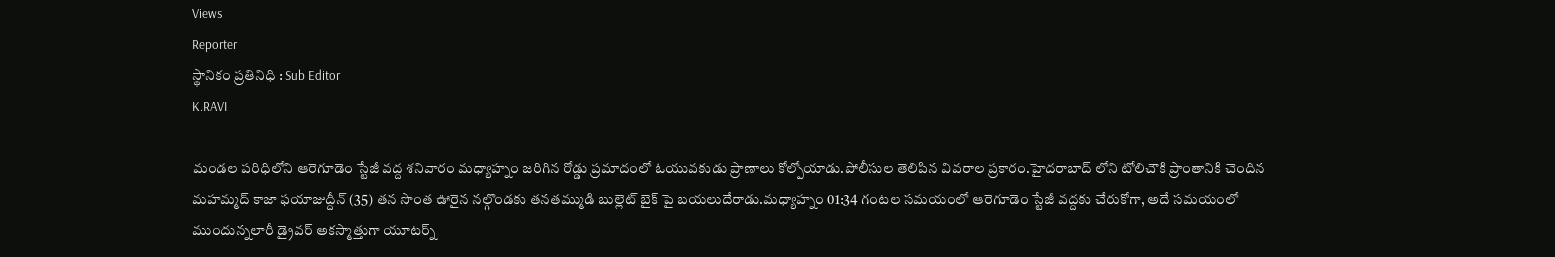Views
Reporter
స్థానికం ప్రతినిధి : Sub Editor
K.RAVI

మండల పరిధిలోని ఆరెగూడెం స్టేజీ వద్ద శనివారం మధ్యాహ్నం జరిగిన రోడ్డు ప్రమాదంలో ఓయువకుడు ప్రాణాలు కోల్పోయాడు.పోలీసుల తెలిపిన వివరాల ప్రకారం.హైదరాబాద్ లోని టోలిచౌకి ప్రాంతానికి చెందిన మహమ్మద్ కాజా ఫయాజుద్దీన్ (35) తన సొంత ఊరైన నల్గొండకు తనతమ్ముడి బుల్లెట్ బైక్ పై బయలుదేరాడు.మధ్యాహ్నం 01:34 గంటల సమయంలో ఆరెగూడెం స్టేజీ వద్దకు చేరుకోగా, అదే సమయంలో ముందున్నలారీ డ్రైవర్ అకస్మాత్తుగా యూటర్న్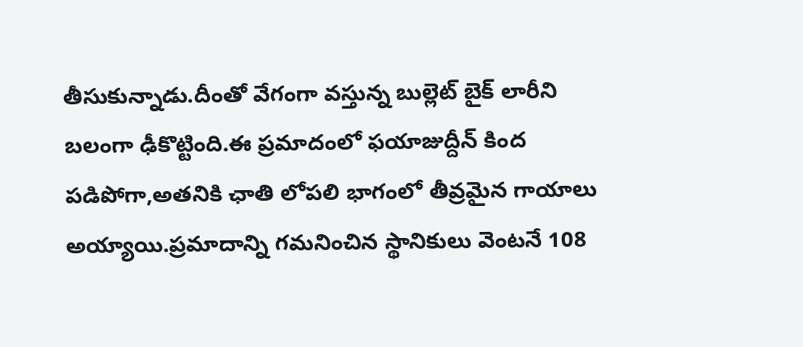తీసుకున్నాడు.దీంతో వేగంగా వస్తున్న బుల్లెట్ బైక్ లారీని బలంగా ఢీకొట్టింది.ఈ ప్రమాదంలో ఫయాజుద్దీన్ కింద పడిపోగా,అతనికి ఛాతి లోపలి భాగంలో తీవ్రమైన గాయాలు అయ్యాయి.ప్రమాదాన్ని గమనించిన స్థానికులు వెంటనే 108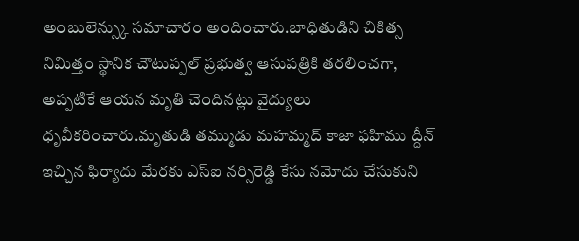అంబులెన్స్కు సమాచారం అందించారు.బాధితుడిని చికిత్స నిమిత్తం స్థానిక చౌటుప్పల్ ప్రభుత్వ ఆసుపత్రికి తరలించగా, అప్పటికే ఆయన మృతి చెందినట్లు వైద్యులు ధృవీకరించారు.మృతుడి తమ్ముడు మహమ్మద్ కాజా ఫహిము ద్దీన్ ఇచ్చిన ఫిర్యాదు మేరకు ఎస్ఐ నర్సిరెడ్డి కేసు నమోదు చేసుకుని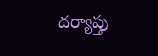దర్యాప్తు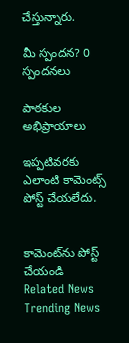చేస్తున్నారు.

మీ స్పందన? 0 స్పందనలు

పాఠకుల అభిప్రాయాలు

ఇప్పటివరకు ఎలాంటి కామెంట్స్ పోస్ట్ చేయలేదు.


కామెంట్‌ను పోస్ట్ చేయండి
Related News
Trending News